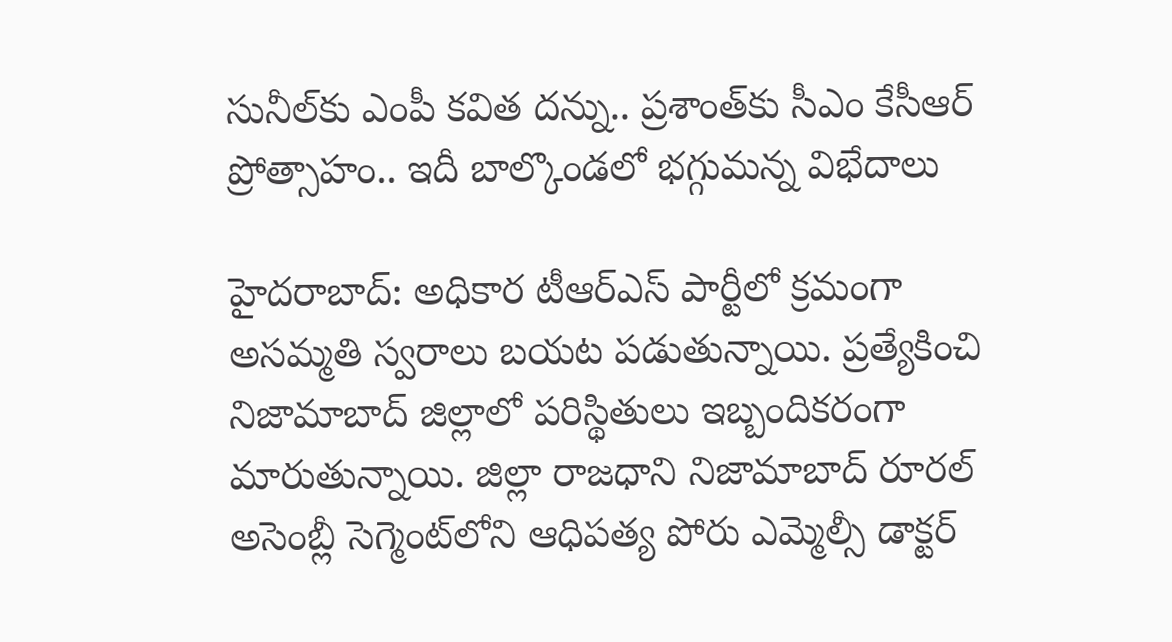సునీల్‌కు ఎంపీ కవిత దన్ను.. ప్రశాంత్‌కు సీఎం కేసీఆర్ ప్రోత్సాహం.. ఇదీ బాల్కొండలో భగ్గుమన్న విభేదాలు

హైదరాబాద్‌: అధికార టీఆర్‌ఎస్‌ పార్టీలో క్రమంగా అసమ్మతి స్వరాలు బయట పడుతున్నాయి. ప్రత్యేకించి నిజామాబాద్‌ జిల్లాలో పరిస్థితులు ఇబ్బందికరంగా మారుతున్నాయి. జిల్లా రాజధాని నిజామాబాద్ రూరల్‌ అసెంబ్లీ సెగ్మెంట్‌లోని ఆధిపత్య పోరు ఎమ్మెల్సీ డాక్టర్‌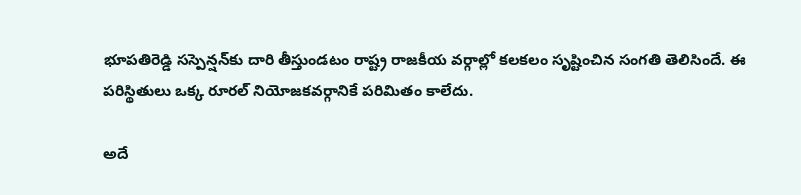భూపతిరెడ్డి సస్పెన్షన్‌కు దారి తీస్తుండటం రాష్ట్ర రాజకీయ వర్గాల్లో కలకలం సృష్టించిన సంగతి తెలిసిందే. ఈ పరిస్థితులు ఒక్క రూరల్‌ నియోజకవర్గానికే పరిమితం కాలేదు.

అదే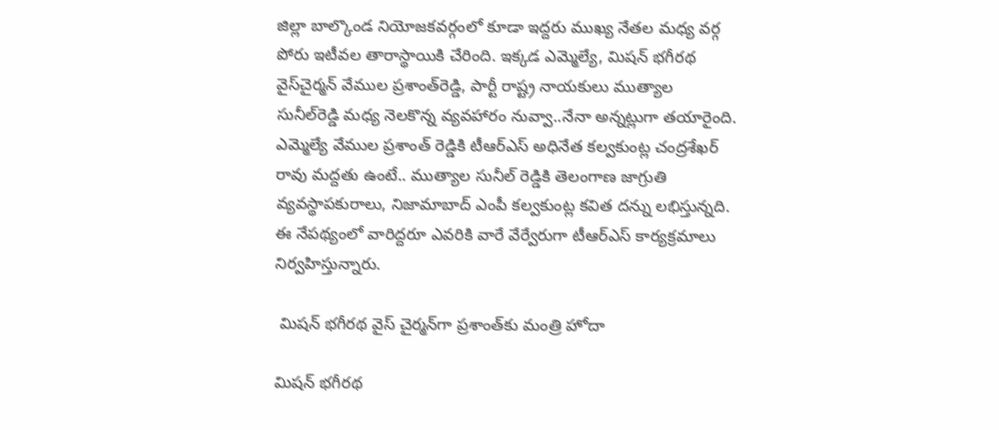జిల్లా బాల్కొండ నియోజకవర్గంలో కూడా ఇద్దరు ముఖ్య నేతల మధ్య వర్గ పోరు ఇటీవల తారాస్థాయికి చేరింది. ఇక్కడ ఎమ్మెల్యే, మిషన్‌ భగీరథ వైస్‌చైర్మన్‌ వేముల ప్రశాంత్‌రెడ్డి, పార్టీ రాష్ట్ర నాయకులు ముత్యాల సునీల్‌రెడ్డి మధ్య నెలకొన్న వ్యవహారం నువ్వా..నేనా అన్నట్లుగా తయారైంది.
ఎమ్మెల్యే వేముల ప్రశాంత్ రెడ్డికి టీఆర్ఎస్ అధినేత కల్వకుంట్ల చంద్రశేఖర్ రావు మద్దతు ఉంటే.. ముత్యాల సునీల్ రెడ్డికి తెలంగాణ జాగ్రుతి వ్యవస్థాపకురాలు, నిజామాబాద్ ఎంపీ కల్వకుంట్ల కవిత దన్ను లభిస్తున్నది. ఈ నేపథ్యంలో వారిద్దరూ ఎవరికి వారే వేర్వేరుగా టీఆర్ఎస్ కార్యక్రమాలు నిర్వహిస్తున్నారు.

 మిషన్ భగీరథ వైస్ చైర్మన్‌గా ప్రశాంత్‌కు మంత్రి హోదా

మిషన్ భగీరథ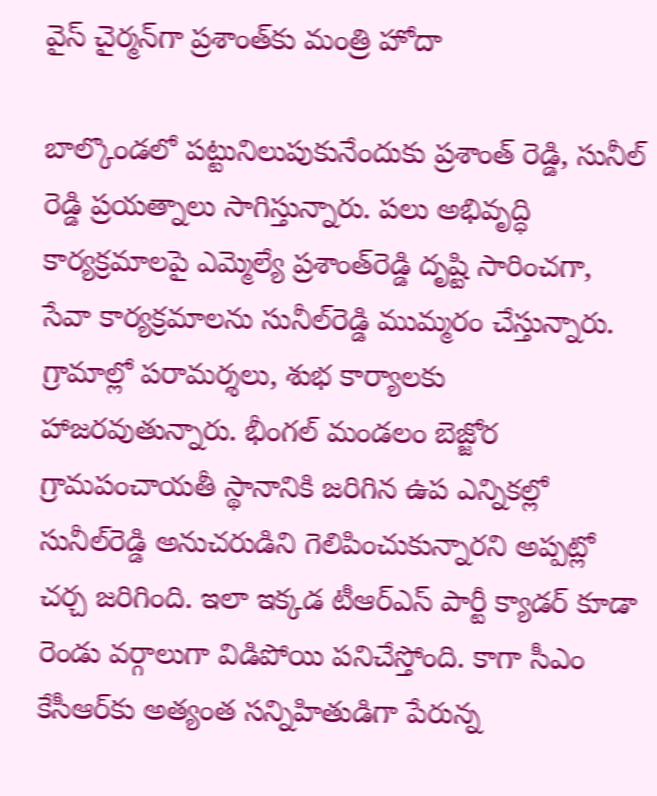వైస్ చైర్మన్‌గా ప్రశాంత్‌కు మంత్రి హోదా

బాల్కొండలో పట్టునిలుపుకునేందుకు ప్రశాంత్ రెడ్డి, సునీల్ రెడ్డి ప్రయత్నాలు సాగిస్తున్నారు. పలు అభివృద్ధి కార్యక్రమాలపై ఎమ్మెల్యే ప్రశాంత్‌రెడ్డి దృష్టి సారించగా, సేవా కార్యక్రమాలను సునీల్‌రెడ్డి ముమ్మరం చేస్తున్నారు. గ్రామాల్లో పరామర్శలు, శుభ కార్యాలకు హాజరవుతున్నారు. భీంగల్‌ మండలం బెజ్జోర గ్రామపంచాయతీ స్థానానికి జరిగిన ఉప ఎన్నికల్లో సునీల్‌రెడ్డి అనుచరుడిని గెలిపించుకున్నారని అప్పట్లో చర్చ జరిగింది. ఇలా ఇక్కడ టీఆర్‌ఎస్‌ పార్టీ క్యాడర్‌ కూడా రెండు వర్గాలుగా విడిపోయి పనిచేస్తోంది. కాగా సీఎం కేసీఆర్‌కు అత్యంత సన్నిహితుడిగా పేరున్న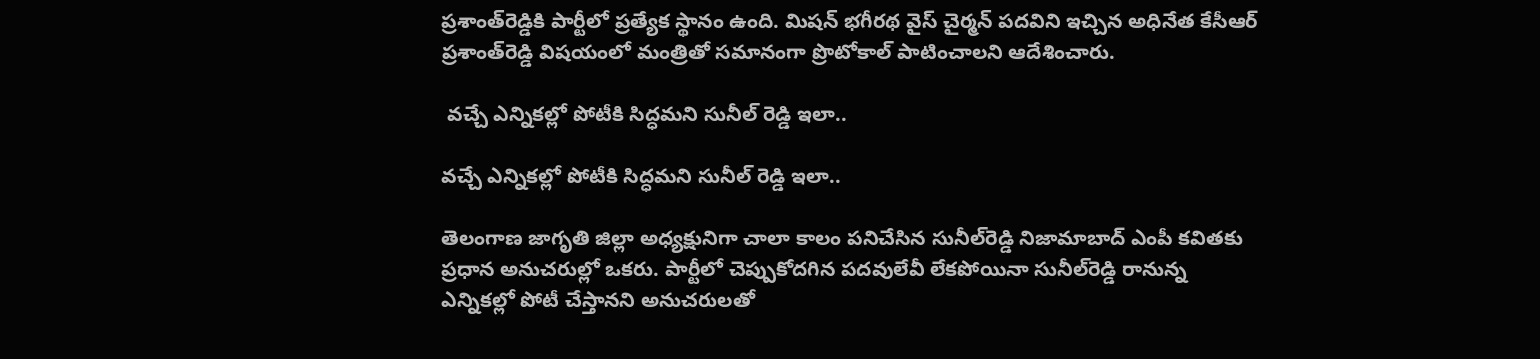ప్రశాంత్‌రెడ్డికి పార్టీలో ప్రత్యేక స్థానం ఉంది. మిషన్‌ భగీరథ వైస్‌ చైర్మన్‌ పదవిని ఇచ్చిన అధినేత కేసీఆర్‌ ప్రశాంత్‌రెడ్డి విషయంలో మంత్రితో సమానంగా ప్రొటోకాల్‌ పాటించాలని ఆదేశించారు.

 వచ్చే ఎన్నికల్లో పోటీకి సిద్ధమని సునీల్ రెడ్డి ఇలా..

వచ్చే ఎన్నికల్లో పోటీకి సిద్ధమని సునీల్ రెడ్డి ఇలా..

తెలంగాణ జాగృతి జిల్లా అధ్యక్షునిగా చాలా కాలం పనిచేసిన సునీల్‌రెడ్డి నిజామాబాద్‌ ఎంపీ కవితకు ప్రధాన అనుచరుల్లో ఒకరు. పార్టీలో చెప్పుకోదగిన పదవులేవీ లేకపోయినా సునీల్‌రెడ్డి రానున్న ఎన్నికల్లో పోటీ చేస్తానని అనుచరులతో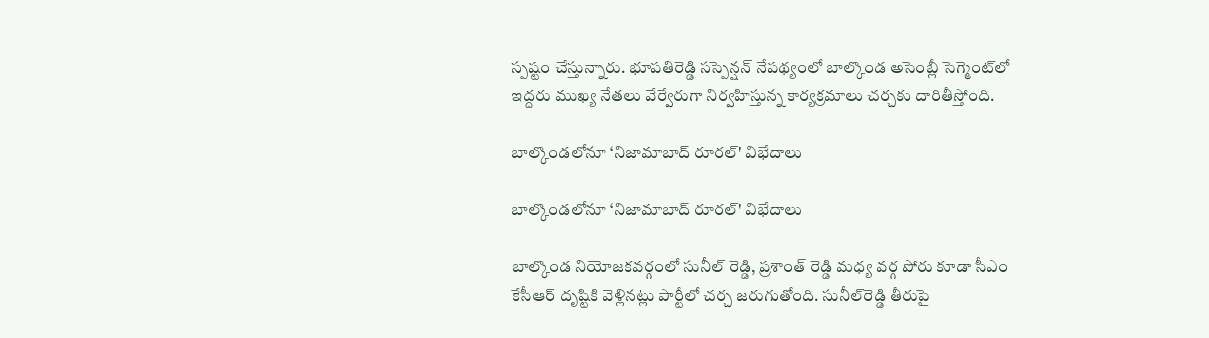స్పష్టం చేస్తున్నారు. భూపతిరెడ్డి సస్పెన్షన్‌ నేపథ్యంలో బాల్కొండ అసెంబ్లీ సెగ్మెంట్‌లో ఇద్దరు ముఖ్య నేతలు వేర్వేరుగా నిర్వహిస్తున్న కార్యక్రమాలు చర్చకు దారితీస్తోంది.

బాల్కొండలోనూ ‘నిజామాబాద్ రూరల్' విభేదాలు

బాల్కొండలోనూ ‘నిజామాబాద్ రూరల్' విభేదాలు

బాల్కొండ నియోజకవర్గంలో సునీల్ రెడ్డి, ప్రశాంత్ రెడ్డి మధ్య వర్గ పోరు కూడా సీఎం కేసీఆర్‌ దృష్టికి వెళ్లినట్లు పార్టీలో చర్చ జరుగుతోంది. సునీల్‌రెడ్డి తీరుపై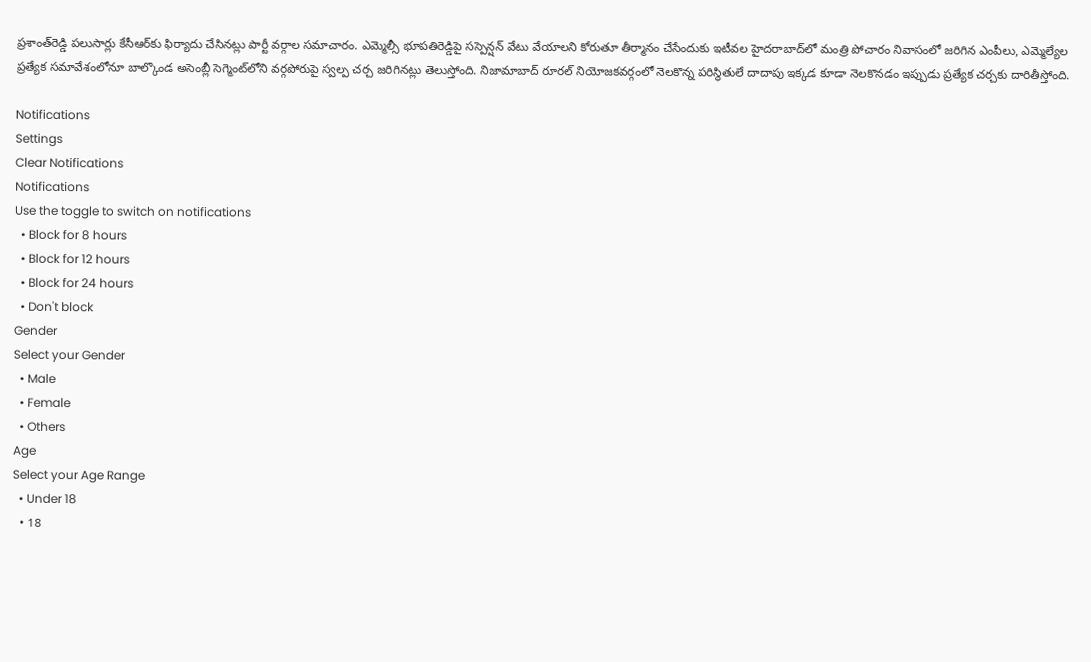ప్రశాంత్‌రెడ్డి పలుసార్లు కేసీఆర్‌కు ఫిర్యాదు చేసినట్లు పార్టీ వర్గాల సమాచారం. ఎమ్మెల్సీ భూపతిరెడ్డిపై సస్పెన్షన్‌ వేటు వేయాలని కోరుతూ తీర్మానం చేసేందుకు ఇటీవల హైదరాబాద్‌లో మంత్రి పోచారం నివాసంలో జరిగిన ఎంపీలు, ఎమ్మెల్యేల ప్రత్యేక సమావేశంలోనూ బాల్కొండ అసెంబ్లీ సెగ్మెంట్‌లోని వర్గపోరుపై స్వల్ప చర్చ జరిగినట్లు తెలుస్తోంది. నిజామాబాద్‌ రూరల్‌ నియోజకవర్గంలో నెలకొన్న పరిస్థితులే దాదాపు ఇక్కడ కూడా నెలకొనడం ఇప్పుడు ప్రత్యేక చర్చకు దారితీస్తోంది.

Notifications
Settings
Clear Notifications
Notifications
Use the toggle to switch on notifications
  • Block for 8 hours
  • Block for 12 hours
  • Block for 24 hours
  • Don't block
Gender
Select your Gender
  • Male
  • Female
  • Others
Age
Select your Age Range
  • Under 18
  • 18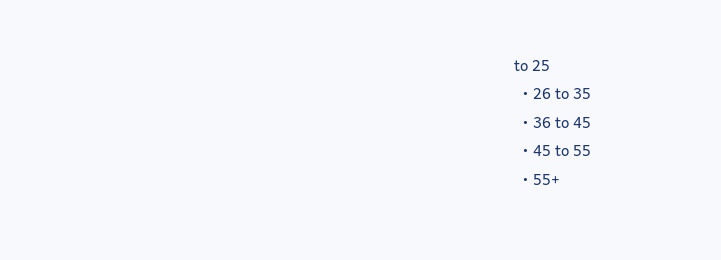to 25
  • 26 to 35
  • 36 to 45
  • 45 to 55
  • 55+